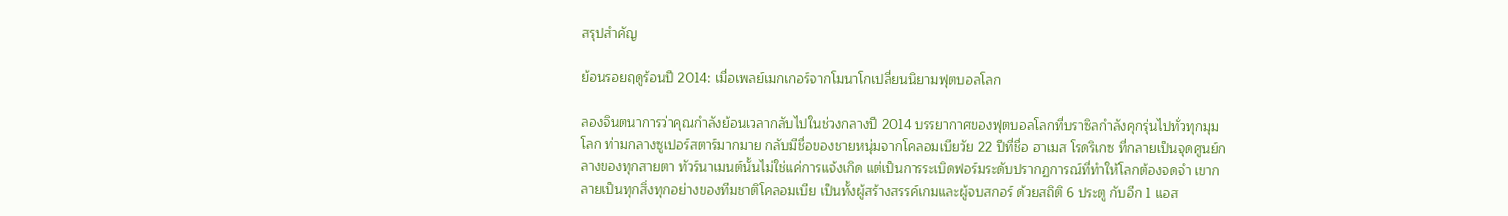สรุปสำคัญ

ย้อนรอยฤดูร้อนปี 2014: เมื่อเพลย์เมกเกอร์จากโมนาโกเปลี่ยนนิยามฟุตบอลโลก

ลองจินตนาการว่าคุณกำลังย้อนเวลากลับไปในช่วงกลางปี 2014 บรรยากาศของฟุตบอลโลกที่บราซิลกำลังคุกรุ่นไปทั่วทุกมุมโลก ท่ามกลางซูเปอร์สตาร์มากมาย กลับมีชื่อของชายหนุ่มจากโคลอมเบียวัย 22 ปีที่ชื่อ ฮาเมส โรดริเกซ ที่กลายเป็นจุดศูนย์กลางของทุกสายตา ทัวร์นาเมนต์นั้นไม่ใช่แค่การแจ้งเกิด แต่เป็นการระเบิดฟอร์มระดับปรากฏการณ์ที่ทำให้โลกต้องจดจำ เขากลายเป็นทุกสิ่งทุกอย่างของทีมชาติโคลอมเบีย เป็นทั้งผู้สร้างสรรค์เกมและผู้จบสกอร์ ด้วยสถิติ 6 ประตู กับอีก 1 แอส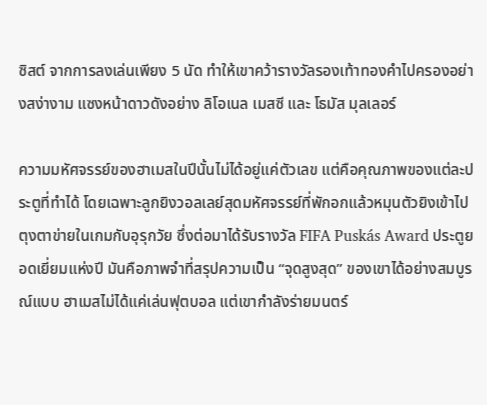ซิสต์ จากการลงเล่นเพียง 5 นัด ทำให้เขาคว้ารางวัลรองเท้าทองคำไปครองอย่างสง่างาม แซงหน้าดาวดังอย่าง ลิโอเนล เมสซี และ โธมัส มุลเลอร์

ความมหัศจรรย์ของฮาเมสในปีนั้นไม่ได้อยู่แค่ตัวเลข แต่คือคุณภาพของแต่ละประตูที่ทำได้ โดยเฉพาะลูกยิงวอลเลย์สุดมหัศจรรย์ที่พักอกแล้วหมุนตัวยิงเข้าไปตุงตาข่ายในเกมกับอุรุกวัย ซึ่งต่อมาได้รับรางวัล FIFA Puskás Award ประตูยอดเยี่ยมแห่งปี มันคือภาพจำที่สรุปความเป็น “จุดสูงสุด” ของเขาได้อย่างสมบูรณ์แบบ ฮาเมสไม่ได้แค่เล่นฟุตบอล แต่เขากำลังร่ายมนตร์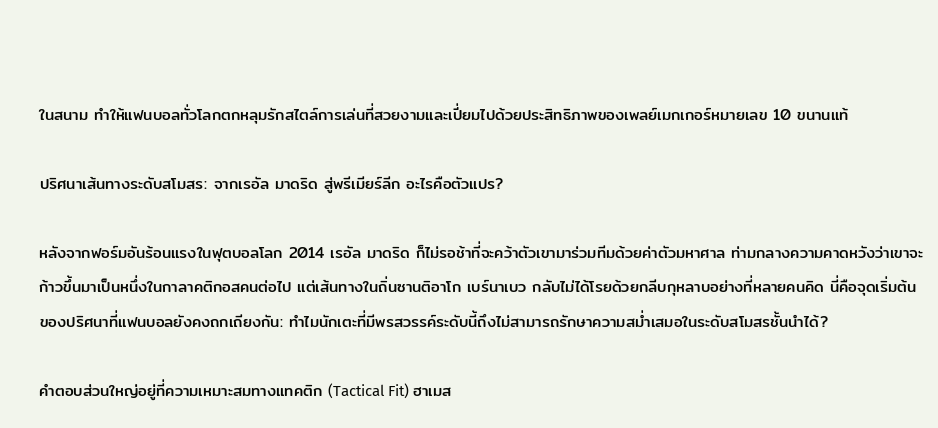ในสนาม ทำให้แฟนบอลทั่วโลกตกหลุมรักสไตล์การเล่นที่สวยงามและเปี่ยมไปด้วยประสิทธิภาพของเพลย์เมกเกอร์หมายเลข 10 ขนานแท้

ปริศนาเส้นทางระดับสโมสร: จากเรอัล มาดริด สู่พรีเมียร์ลีก อะไรคือตัวแปร?

หลังจากฟอร์มอันร้อนแรงในฟุตบอลโลก 2014 เรอัล มาดริด ก็ไม่รอช้าที่จะคว้าตัวเขามาร่วมทีมด้วยค่าตัวมหาศาล ท่ามกลางความคาดหวังว่าเขาจะก้าวขึ้นมาเป็นหนึ่งในกาลาคติกอสคนต่อไป แต่เส้นทางในถิ่นซานติอาโก เบร์นาเบว กลับไม่ได้โรยด้วยกลีบกุหลาบอย่างที่หลายคนคิด นี่คือจุดเริ่มต้นของปริศนาที่แฟนบอลยังคงถกเถียงกัน: ทำไมนักเตะที่มีพรสวรรค์ระดับนี้ถึงไม่สามารถรักษาความสม่ำเสมอในระดับสโมสรชั้นนำได้?

คำตอบส่วนใหญ่อยู่ที่ความเหมาะสมทางแทคติก (Tactical Fit) ฮาเมส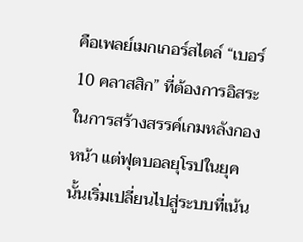คือเพลย์เมกเกอร์สไตล์ “เบอร์ 10 คลาสสิก” ที่ต้องการอิสระในการสร้างสรรค์เกมหลังกองหน้า แต่ฟุตบอลยุโรปในยุคนั้นเริ่มเปลี่ยนไปสู่ระบบที่เน้น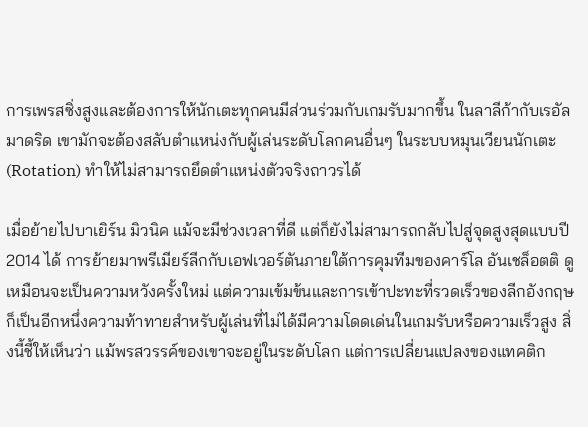การเพรสซิ่งสูงและต้องการให้นักเตะทุกคนมีส่วนร่วมกับเกมรับมากขึ้น ในลาลีก้ากับเรอัล มาดริด เขามักจะต้องสลับตำแหน่งกับผู้เล่นระดับโลกคนอื่นๆ ในระบบหมุนเวียนนักเตะ (Rotation) ทำให้ไม่สามารถยึดตำแหน่งตัวจริงถาวรได้

เมื่อย้ายไปบาเยิร์น มิวนิค แม้จะมีช่วงเวลาที่ดี แต่ก็ยังไม่สามารถกลับไปสู่จุดสูงสุดแบบปี 2014 ได้ การย้ายมาพรีเมียร์ลีกกับเอฟเวอร์ตันภายใต้การคุมทีมของคาร์โล อันเชล็อตติ ดูเหมือนจะเป็นความหวังครั้งใหม่ แต่ความเข้มข้นและการเข้าปะทะที่รวดเร็วของลีกอังกฤษก็เป็นอีกหนึ่งความท้าทายสำหรับผู้เล่นที่ไม่ได้มีความโดดเด่นในเกมรับหรือความเร็วสูง สิ่งนี้ชี้ให้เห็นว่า แม้พรสวรรค์ของเขาจะอยู่ในระดับโลก แต่การเปลี่ยนแปลงของแทคติก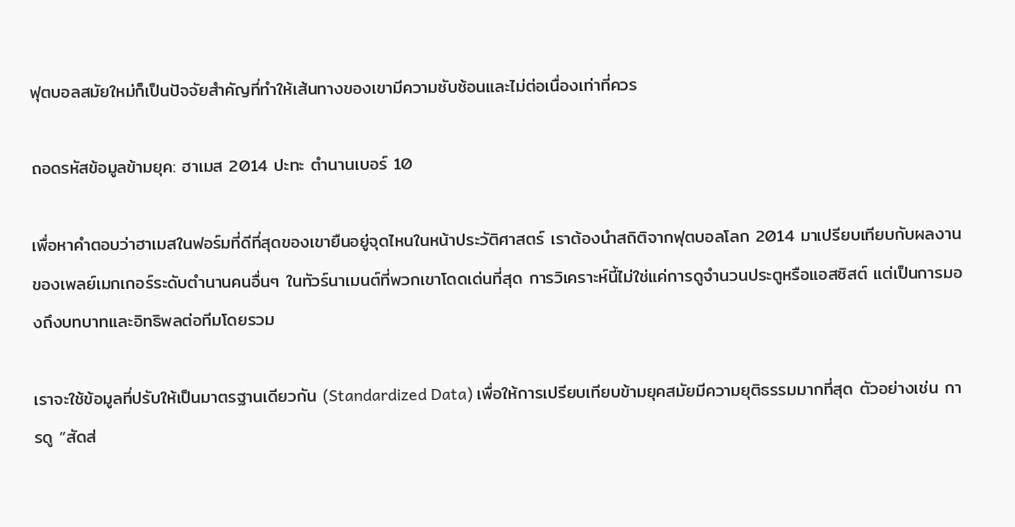ฟุตบอลสมัยใหม่ก็เป็นปัจจัยสำคัญที่ทำให้เส้นทางของเขามีความซับซ้อนและไม่ต่อเนื่องเท่าที่ควร

ถอดรหัสข้อมูลข้ามยุค: ฮาเมส 2014 ปะทะ ตำนานเบอร์ 10

เพื่อหาคำตอบว่าฮาเมสในฟอร์มที่ดีที่สุดของเขายืนอยู่จุดไหนในหน้าประวัติศาสตร์ เราต้องนำสถิติจากฟุตบอลโลก 2014 มาเปรียบเทียบกับผลงานของเพลย์เมกเกอร์ระดับตำนานคนอื่นๆ ในทัวร์นาเมนต์ที่พวกเขาโดดเด่นที่สุด การวิเคราะห์นี้ไม่ใช่แค่การดูจำนวนประตูหรือแอสซิสต์ แต่เป็นการมองถึงบทบาทและอิทธิพลต่อทีมโดยรวม

เราจะใช้ข้อมูลที่ปรับให้เป็นมาตรฐานเดียวกัน (Standardized Data) เพื่อให้การเปรียบเทียบข้ามยุคสมัยมีความยุติธรรมมากที่สุด ตัวอย่างเช่น การดู “สัดส่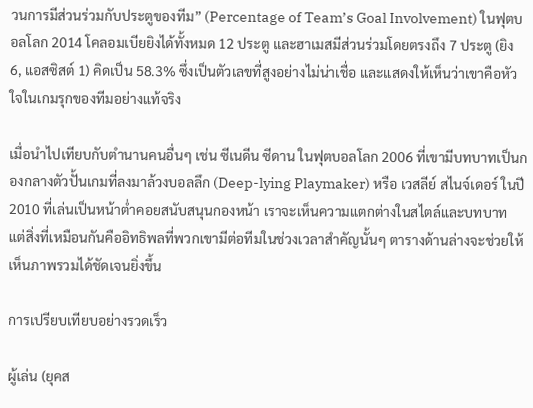วนการมีส่วนร่วมกับประตูของทีม” (Percentage of Team’s Goal Involvement) ในฟุตบอลโลก 2014 โคลอมเบียยิงได้ทั้งหมด 12 ประตู และฮาเมสมีส่วนร่วมโดยตรงถึง 7 ประตู (ยิง 6, แอสซิสต์ 1) คิดเป็น 58.3% ซึ่งเป็นตัวเลขที่สูงอย่างไม่น่าเชื่อ และแสดงให้เห็นว่าเขาคือหัวใจในเกมรุกของทีมอย่างแท้จริง

เมื่อนำไปเทียบกับตำนานคนอื่นๆ เช่น ซีเนดีน ซีดาน ในฟุตบอลโลก 2006 ที่เขามีบทบาทเป็นกองกลางตัวปั้นเกมที่ลงมาล้วงบอลลึก (Deep-lying Playmaker) หรือ เวสลีย์ สไนจ์เดอร์ ในปี 2010 ที่เล่นเป็นหน้าต่ำคอยสนับสนุนกองหน้า เราจะเห็นความแตกต่างในสไตล์และบทบาท แต่สิ่งที่เหมือนกันคืออิทธิพลที่พวกเขามีต่อทีมในช่วงเวลาสำคัญนั้นๆ ตารางด้านล่างจะช่วยให้เห็นภาพรวมได้ชัดเจนยิ่งขึ้น

การเปรียบเทียบอย่างรวดเร็ว

ผู้เล่น (ยุคส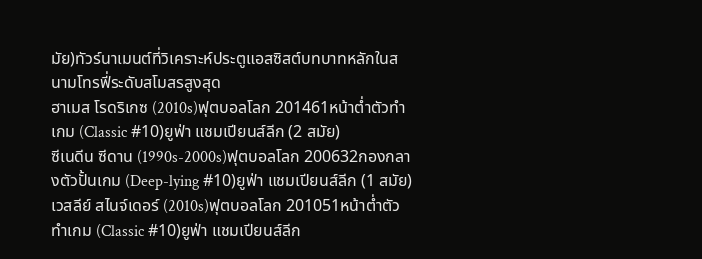มัย)ทัวร์นาเมนต์ที่วิเคราะห์ประตูแอสซิสต์บทบาทหลักในสนามโทรฟี่ระดับสโมสรสูงสุด
ฮาเมส โรดริเกซ (2010s)ฟุตบอลโลก 201461หน้าต่ำตัวทำเกม (Classic #10)ยูฟ่า แชมเปียนส์ลีก (2 สมัย)
ซีเนดีน ซีดาน (1990s-2000s)ฟุตบอลโลก 200632กองกลางตัวปั้นเกม (Deep-lying #10)ยูฟ่า แชมเปียนส์ลีก (1 สมัย)
เวสลีย์ สไนจ์เดอร์ (2010s)ฟุตบอลโลก 201051หน้าต่ำตัวทำเกม (Classic #10)ยูฟ่า แชมเปียนส์ลีก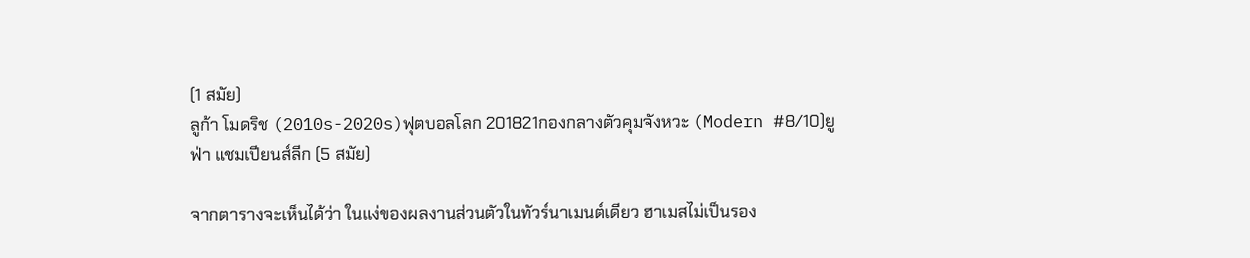(1 สมัย)
ลูก้า โมดริช (2010s-2020s)ฟุตบอลโลก 201821กองกลางตัวคุมจังหวะ (Modern #8/10)ยูฟ่า แชมเปียนส์ลีก (5 สมัย)

จากตารางจะเห็นได้ว่า ในแง่ของผลงานส่วนตัวในทัวร์นาเมนต์เดียว ฮาเมสไม่เป็นรอง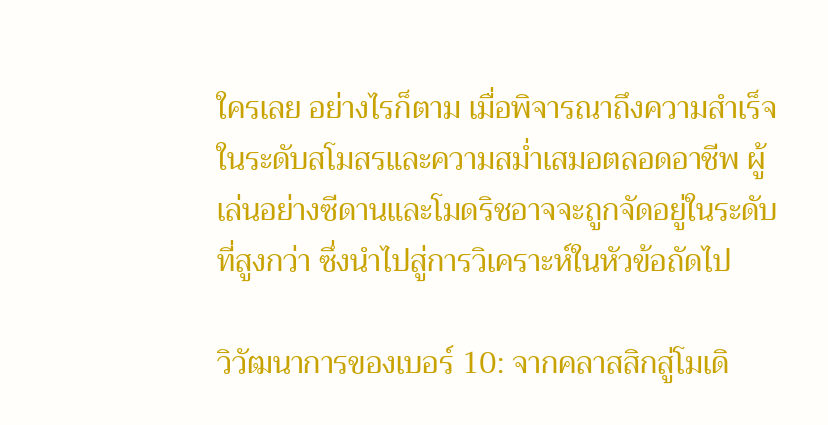ใครเลย อย่างไรก็ตาม เมื่อพิจารณาถึงความสำเร็จในระดับสโมสรและความสม่ำเสมอตลอดอาชีพ ผู้เล่นอย่างซีดานและโมดริชอาจจะถูกจัดอยู่ในระดับที่สูงกว่า ซึ่งนำไปสู่การวิเคราะห์ในหัวข้อถัดไป

วิวัฒนาการของเบอร์ 10: จากคลาสสิกสู่โมเดิ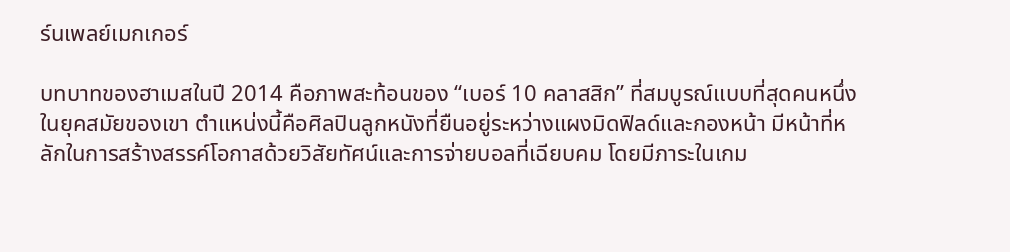ร์นเพลย์เมกเกอร์

บทบาทของฮาเมสในปี 2014 คือภาพสะท้อนของ “เบอร์ 10 คลาสสิก” ที่สมบูรณ์แบบที่สุดคนหนึ่งในยุคสมัยของเขา ตำแหน่งนี้คือศิลปินลูกหนังที่ยืนอยู่ระหว่างแผงมิดฟิลด์และกองหน้า มีหน้าที่หลักในการสร้างสรรค์โอกาสด้วยวิสัยทัศน์และการจ่ายบอลที่เฉียบคม โดยมีภาระในเกม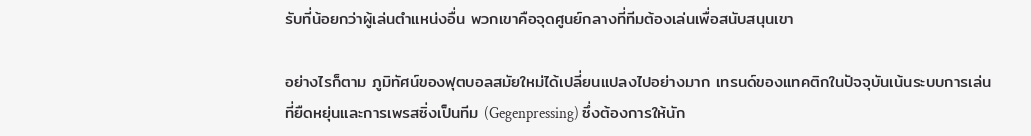รับที่น้อยกว่าผู้เล่นตำแหน่งอื่น พวกเขาคือจุดศูนย์กลางที่ทีมต้องเล่นเพื่อสนับสนุนเขา

อย่างไรก็ตาม ภูมิทัศน์ของฟุตบอลสมัยใหม่ได้เปลี่ยนแปลงไปอย่างมาก เทรนด์ของแทคติกในปัจจุบันเน้นระบบการเล่นที่ยืดหยุ่นและการเพรสซิ่งเป็นทีม (Gegenpressing) ซึ่งต้องการให้นัก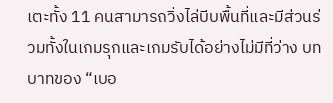เตะทั้ง 11 คนสามารถวิ่งไล่บีบพื้นที่และมีส่วนร่วมทั้งในเกมรุกและเกมรับได้อย่างไม่มีที่ว่าง บทบาทของ “เบอ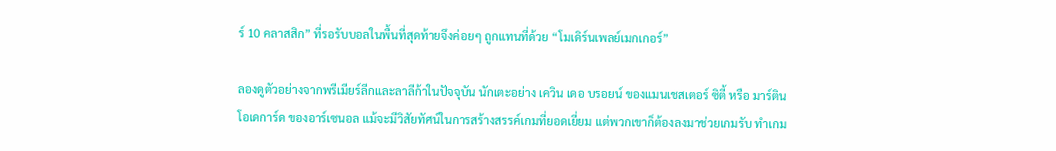ร์ 10 คลาสสิก” ที่รอรับบอลในพื้นที่สุดท้ายจึงค่อยๆ ถูกแทนที่ด้วย “โมเดิร์นเพลย์เมกเกอร์”

ลองดูตัวอย่างจากพรีเมียร์ลีกและลาลีก้าในปัจจุบัน นักเตะอย่าง เควิน เดอ บรอยน์ ของแมนเชสเตอร์ ซิตี้ หรือ มาร์ติน โอเดการ์ด ของอาร์เซนอล แม้จะมีวิสัยทัศน์ในการสร้างสรรค์เกมที่ยอดเยี่ยม แต่พวกเขาก็ต้องลงมาช่วยเกมรับ ทำเกม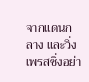จากแดนกลาง และวิ่งเพรสซิ่งอย่า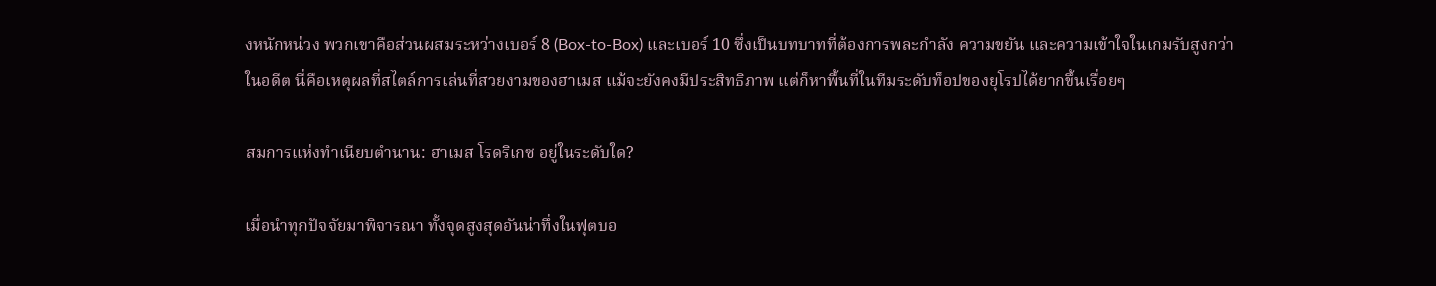งหนักหน่วง พวกเขาคือส่วนผสมระหว่างเบอร์ 8 (Box-to-Box) และเบอร์ 10 ซึ่งเป็นบทบาทที่ต้องการพละกำลัง ความขยัน และความเข้าใจในเกมรับสูงกว่าในอดีต นี่คือเหตุผลที่สไตล์การเล่นที่สวยงามของฮาเมส แม้จะยังคงมีประสิทธิภาพ แต่ก็หาพื้นที่ในทีมระดับท็อปของยุโรปได้ยากขึ้นเรื่อยๆ

สมการแห่งทำเนียบตำนาน: ฮาเมส โรดริเกซ อยู่ในระดับใด?

เมื่อนำทุกปัจจัยมาพิจารณา ทั้งจุดสูงสุดอันน่าทึ่งในฟุตบอ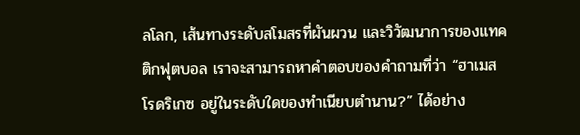ลโลก, เส้นทางระดับสโมสรที่ผันผวน และวิวัฒนาการของแทคติกฟุตบอล เราจะสามารถหาคำตอบของคำถามที่ว่า “ฮาเมส โรดริเกซ อยู่ในระดับใดของทำเนียบตำนาน?” ได้อย่าง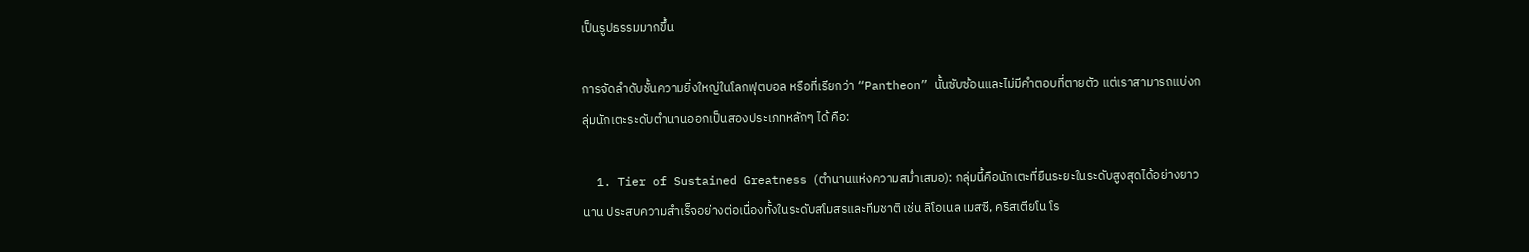เป็นรูปธรรมมากขึ้น

การจัดลำดับชั้นความยิ่งใหญ่ในโลกฟุตบอล หรือที่เรียกว่า “Pantheon” นั้นซับซ้อนและไม่มีคำตอบที่ตายตัว แต่เราสามารถแบ่งกลุ่มนักเตะระดับตำนานออกเป็นสองประเภทหลักๆ ได้ คือ:

  1. Tier of Sustained Greatness (ตำนานแห่งความสม่ำเสมอ): กลุ่มนี้คือนักเตะที่ยืนระยะในระดับสูงสุดได้อย่างยาวนาน ประสบความสำเร็จอย่างต่อเนื่องทั้งในระดับสโมสรและทีมชาติ เช่น ลิโอเนล เมสซี, คริสเตียโน โร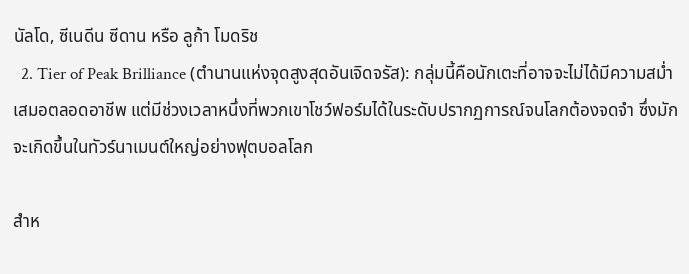นัลโด, ซีเนดีน ซีดาน หรือ ลูก้า โมดริช
  2. Tier of Peak Brilliance (ตำนานแห่งจุดสูงสุดอันเจิดจรัส): กลุ่มนี้คือนักเตะที่อาจจะไม่ได้มีความสม่ำเสมอตลอดอาชีพ แต่มีช่วงเวลาหนึ่งที่พวกเขาโชว์ฟอร์มได้ในระดับปรากฏการณ์จนโลกต้องจดจำ ซึ่งมักจะเกิดขึ้นในทัวร์นาเมนต์ใหญ่อย่างฟุตบอลโลก

สำห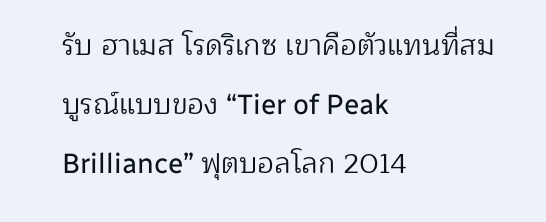รับ ฮาเมส โรดริเกซ เขาคือตัวแทนที่สมบูรณ์แบบของ “Tier of Peak Brilliance” ฟุตบอลโลก 2014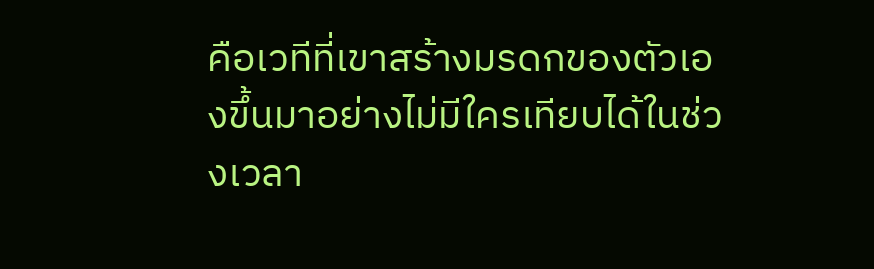คือเวทีที่เขาสร้างมรดกของตัวเองขึ้นมาอย่างไม่มีใครเทียบได้ในช่วงเวลา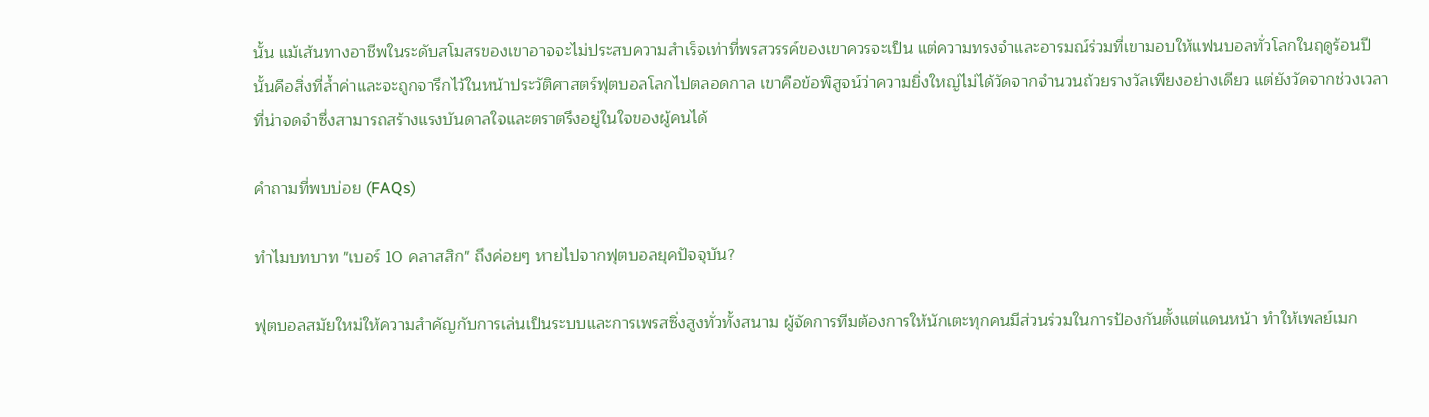นั้น แม้เส้นทางอาชีพในระดับสโมสรของเขาอาจจะไม่ประสบความสำเร็จเท่าที่พรสวรรค์ของเขาควรจะเป็น แต่ความทรงจำและอารมณ์ร่วมที่เขามอบให้แฟนบอลทั่วโลกในฤดูร้อนปีนั้นคือสิ่งที่ล้ำค่าและจะถูกจารึกไว้ในหน้าประวัติศาสตร์ฟุตบอลโลกไปตลอดกาล เขาคือข้อพิสูจน์ว่าความยิ่งใหญ่ไม่ได้วัดจากจำนวนถ้วยรางวัลเพียงอย่างเดียว แต่ยังวัดจากช่วงเวลาที่น่าจดจำซึ่งสามารถสร้างแรงบันดาลใจและตราตรึงอยู่ในใจของผู้คนได้

คำถามที่พบบ่อย (FAQs)

ทำไมบทบาท "เบอร์ 10 คลาสสิก" ถึงค่อยๆ หายไปจากฟุตบอลยุคปัจจุบัน?

ฟุตบอลสมัยใหม่ให้ความสำคัญกับการเล่นเป็นระบบและการเพรสซิ่งสูงทั่วทั้งสนาม ผู้จัดการทีมต้องการให้นักเตะทุกคนมีส่วนร่วมในการป้องกันตั้งแต่แดนหน้า ทำให้เพลย์เมก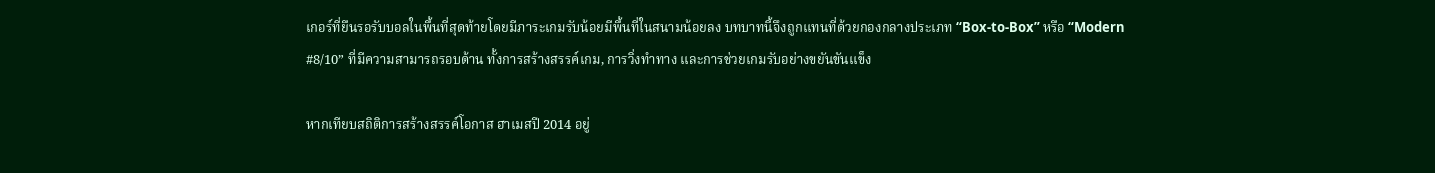เกอร์ที่ยืนรอรับบอลในพื้นที่สุดท้ายโดยมีภาระเกมรับน้อยมีพื้นที่ในสนามน้อยลง บทบาทนี้จึงถูกแทนที่ด้วยกองกลางประเภท “Box-to-Box” หรือ “Modern #8/10” ที่มีความสามารถรอบด้าน ทั้งการสร้างสรรค์เกม, การวิ่งทำทาง และการช่วยเกมรับอย่างขยันขันแข็ง

หากเทียบสถิติการสร้างสรรค์โอกาส ฮาเมสปี 2014 อยู่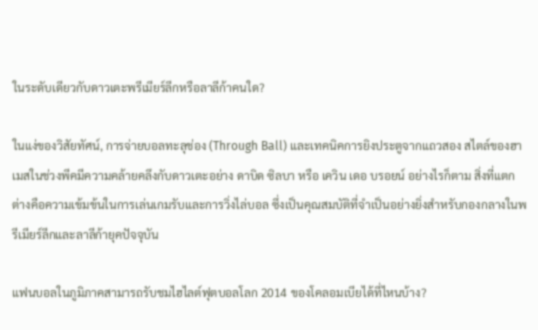ในระดับเดียวกับดาวเตะพรีเมียร์ลีกหรือลาลีก้าคนใด?

ในแง่ของวิสัยทัศน์, การจ่ายบอลทะลุช่อง (Through Ball) และเทคนิคการยิงประตูจากแถวสอง สไตล์ของฮาเมสในช่วงพีคมีความคล้ายคลึงกับดาวเตะอย่าง ดาบิด ซิลบา หรือ เควิน เดอ บรอยน์ อย่างไรก็ตาม สิ่งที่แตกต่างคือความเข้มข้นในการเล่นเกมรับและการวิ่งไล่บอล ซึ่งเป็นคุณสมบัติที่จำเป็นอย่างยิ่งสำหรับกองกลางในพรีเมียร์ลีกและลาลีก้ายุคปัจจุบัน

แฟนบอลในภูมิภาคสามารถรับชมไฮไลต์ฟุตบอลโลก 2014 ของโคลอมเบียได้ที่ไหนบ้าง?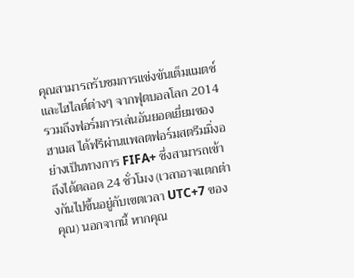คุณสามารถรับชมการแข่งขันเต็มแมตช์และไฮไลต์ต่างๆ จากฟุตบอลโลก 2014 รวมถึงฟอร์มการเล่นอันยอดเยี่ยมของฮาเมส ได้ฟรีผ่านแพลตฟอร์มสตรีมมิ่งอย่างเป็นทางการ FIFA+ ซึ่งสามารถเข้าถึงได้ตลอด 24 ชั่วโมง (เวลาอาจแตกต่างกันไปขึ้นอยู่กับเขตเวลา UTC+7 ของคุณ) นอกจากนี้ หากคุณ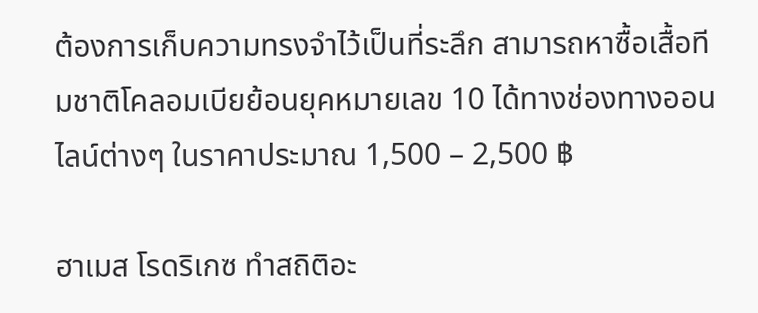ต้องการเก็บความทรงจำไว้เป็นที่ระลึก สามารถหาซื้อเสื้อทีมชาติโคลอมเบียย้อนยุคหมายเลข 10 ได้ทางช่องทางออนไลน์ต่างๆ ในราคาประมาณ 1,500 – 2,500 ฿

ฮาเมส โรดริเกซ ทำสถิติอะ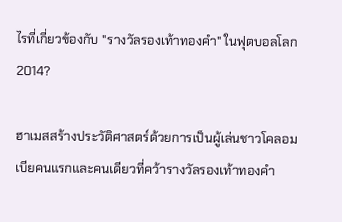ไรที่เกี่ยวข้องกับ "รางวัลรองเท้าทองคำ" ในฟุตบอลโลก 2014?

ฮาเมสสร้างประวัติศาสตร์ด้วยการเป็นผู้เล่นชาวโคลอมเบียคนแรกและคนเดียวที่คว้ารางวัลรองเท้าทองคำ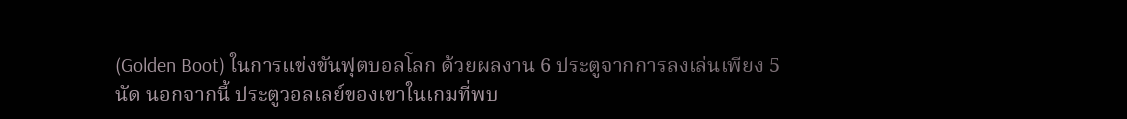(Golden Boot) ในการแข่งขันฟุตบอลโลก ด้วยผลงาน 6 ประตูจากการลงเล่นเพียง 5 นัด นอกจากนี้ ประตูวอลเลย์ของเขาในเกมที่พบ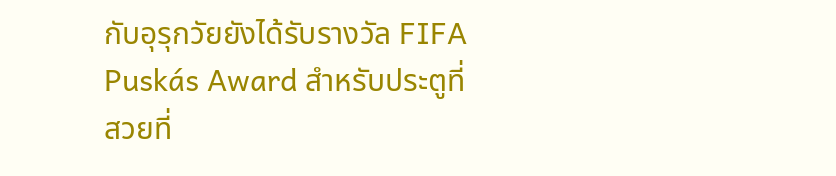กับอุรุกวัยยังได้รับรางวัล FIFA Puskás Award สำหรับประตูที่สวยที่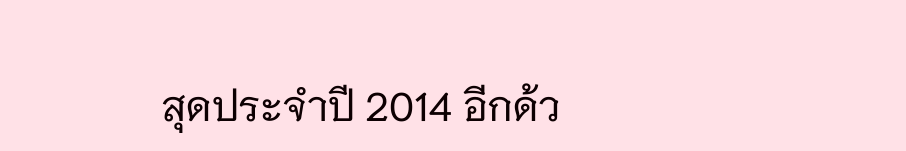สุดประจำปี 2014 อีกด้ว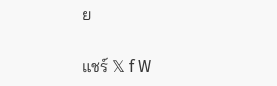ย

แชร์ 𝕏 f W